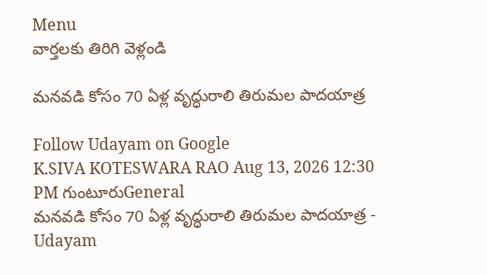Menu
వార్తలకు తిరిగి వెళ్లండి

మనవడి కోసం 70 ఏళ్ల వృద్ధురాలి తిరుమల పాదయాత్ర

Follow Udayam on Google
K.SIVA KOTESWARA RAO Aug 13, 2026 12:30 PM గుంటూరుGeneral
మనవడి కోసం 70 ఏళ్ల వృద్ధురాలి తిరుమల పాదయాత్ర - Udayam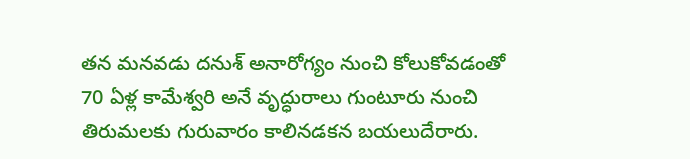తన మనవడు దనుశ్ అనారోగ్యం నుంచి కోలుకోవడంతో 70 ఏళ్ల కామేశ్వరి అనే వృద్ధురాలు గుంటూరు నుంచి తిరుమలకు గురువారం కాలినడకన బయలుదేరారు.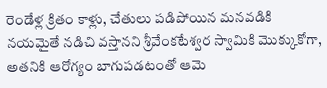రెండేళ్ల క్రితం కాళ్లు, చేతులు పడిపోయిన మనవడికి నయమైతే నడిచి వస్తానని శ్రీవేంకటేశ్వర స్వామికి మొక్కుకోగా, అతనికి ఆరోగ్యం బాగుపడటంతో ఆమె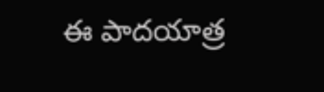ఈ పాదయాత్ర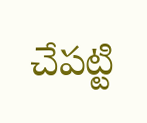చేపట్టి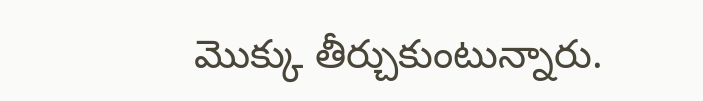మొక్కు తీర్చుకుంటున్నారు.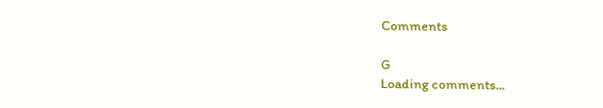Comments

G
Loading comments...